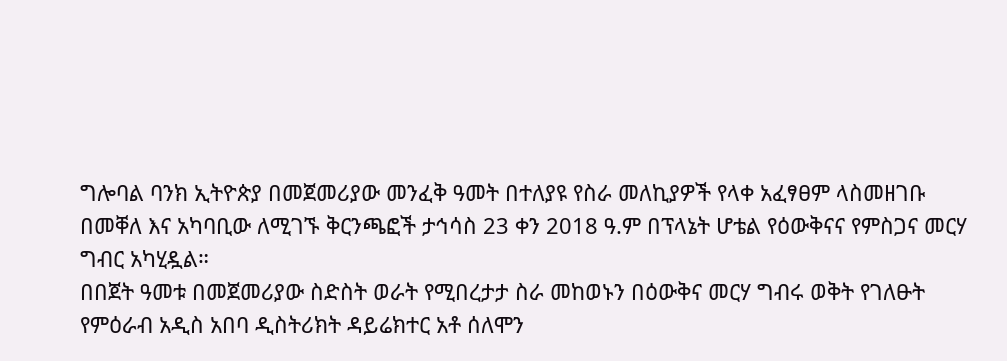ግሎባል ባንክ ኢትዮጵያ በመጀመሪያው መንፈቅ ዓመት በተለያዩ የስራ መለኪያዎች የላቀ አፈፃፀም ላስመዘገቡ በመቐለ እና አካባቢው ለሚገኙ ቅርንጫፎች ታኅሳስ 23 ቀን 2018 ዓ.ም በፕላኔት ሆቴል የዕውቅናና የምስጋና መርሃ ግብር አካሂዷል።
በበጀት ዓመቱ በመጀመሪያው ስድስት ወራት የሚበረታታ ስራ መከወኑን በዕውቅና መርሃ ግብሩ ወቅት የገለፁት የምዕራብ አዲስ አበባ ዲስትሪክት ዳይሬክተር አቶ ሰለሞን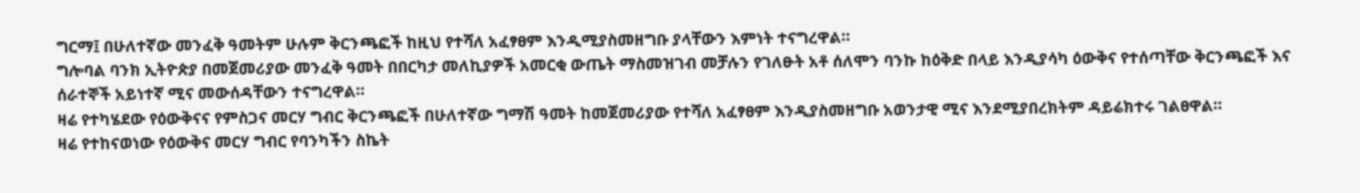ግርማ፤ በሁለተኛው መንፈቅ ዓመትም ሁሉም ቅርንጫፎች ከዚህ የተሻለ አፈፃፀም እንዲሚያስመዘግቡ ያላቸውን እምነት ተናግረዋል።
ግሎባል ባንክ ኢትዮጵያ በመጀመሪያው መንፈቅ ዓመት በበርካታ መለኪያዎች አመርቂ ውጤት ማስመዝገብ መቻሉን የገለፁት አቶ ሰለሞን ባንኩ ከዕቅድ በላይ እንዲያሳካ ዕውቅና የተሰጣቸው ቅርንጫፎች እና ሰራተኞች አይነተኛ ሚና መውሰዳቸውን ተናግረዋል።
ዛሬ የተካሄደው የዕውቅናና የምስጋና መርሃ ግብር ቅርንጫፎች በሁለተኛው ግማሽ ዓመት ከመጀመሪያው የተሻለ አፈፃፀም እንዲያስመዘግቡ አወንታዊ ሚና እንደሚያበረክትም ዳይሬክተሩ ገልፀዋል።
ዛሬ የተከናወነው የዕውቅና መርሃ ግብር የባንካችን ስኬት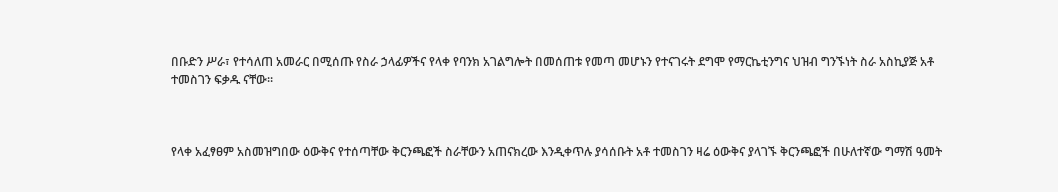በቡድን ሥራ፣ የተሳለጠ አመራር በሚሰጡ የስራ ኃላፊዎችና የላቀ የባንክ አገልግሎት በመሰጠቱ የመጣ መሆኑን የተናገሩት ደግሞ የማርኬቲንግና ህዝብ ግንኙነት ስራ አስኪያጅ አቶ ተመስገን ፍቃዱ ናቸው።



የላቀ አፈፃፀም አስመዝግበው ዕውቅና የተሰጣቸው ቅርንጫፎች ስራቸውን አጠናክረው እንዲቀጥሉ ያሳሰቡት አቶ ተመስገን ዛሬ ዕውቅና ያላገኙ ቅርንጫፎች በሁለተኛው ግማሽ ዓመት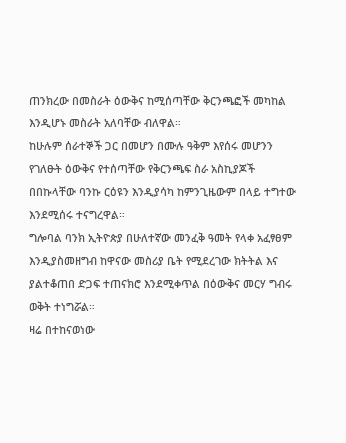ጠንክረው በመስራት ዕውቅና ከሚሰጣቸው ቅርንጫፎች መካከል እንዲሆኑ መስራት አለባቸው ብለዋል።
ከሁሉም ሰራተኞች ጋር በመሆን በሙሉ ዓቅም እየሰሩ መሆንን የገለፁት ዕውቅና የተሰጣቸው የቅርንጫፍ ስራ አስኪያጆች በበኩላቸው ባንኩ ርዕዩን እንዲያሳካ ከምንጊዜውም በላይ ተግተው እንደሚሰሩ ተናግረዋል።
ግሎባል ባንክ ኢትዮጵያ በሁለተኛው መንፈቅ ዓመት የላቀ አፈፃፀም እንዲያስመዘግብ ከዋናው መስሪያ ቤት የሚደረገው ክትትል እና ያልተቆጠበ ድጋፍ ተጠናክሮ እንደሚቀጥል በዕውቅና መርሃ ግብሩ ወቅት ተነግሯል።
ዛሬ በተከናወነው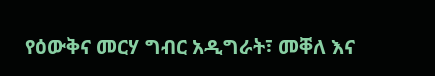የዕውቅና መርሃ ግብር አዲግራት፣ መቐለ እና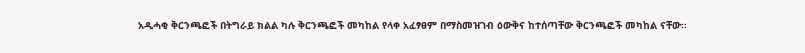አዲሓቂ ቅርንጫፎች በትግራይ ክልል ካሉ ቅርንጫፎች መካከል የላቀ አፈፃፀም በማስመዝገብ ዕውቅና ከተሰጣቸው ቅርንጫፎች መካከል ናቸው።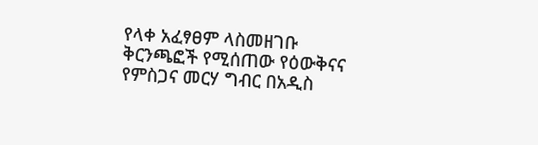የላቀ አፈፃፀም ላስመዘገቡ ቅርንጫፎች የሚሰጠው የዕውቅናና የምስጋና መርሃ ግብር በአዲስ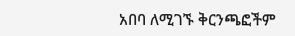አበባ ለሚገኙ ቅርንጫፎችም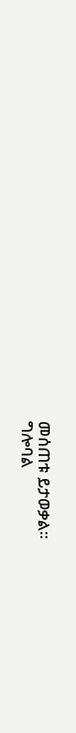መሰጠቱ ይታወቃል።
ግሎባል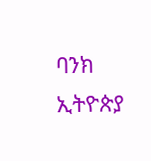ባንክ ኢትዮጵያ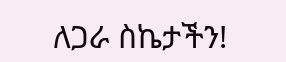ለጋራ ስኬታችን!